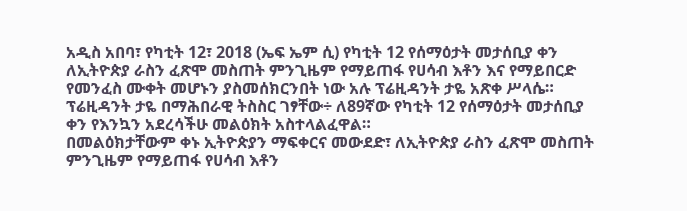አዲስ አበባ፣ የካቲት 12፣ 2018 (ኤፍ ኤም ሲ) የካቲት 12 የሰማዕታት መታሰቢያ ቀን ለኢትዮጵያ ራስን ፈጽሞ መስጠት ምንጊዜም የማይጠፋ የሀሳብ እቶን እና የማይበርድ የመንፈስ ሙቀት መሆኑን ያስመሰክርንበት ነው አሉ ፕሬዚዳንት ታዬ አጽቀ ሥላሴ።
ፕሬዚዳንት ታዬ በማሕበራዊ ትስስር ገፃቸው÷ ለ89ኛው የካቲት 12 የሰማዕታት መታሰቢያ ቀን የእንኳን አደረሳችሁ መልዕክት አስተላልፈዋል።
በመልዕክታቸውም ቀኑ ኢትዮጵያን ማፍቀርና መውደድ፣ ለኢትዮጵያ ራስን ፈጽሞ መስጠት ምንጊዜም የማይጠፋ የሀሳብ እቶን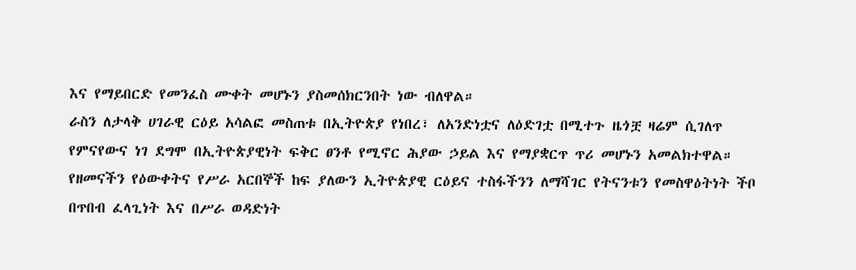እና የማይበርድ የመንፈስ ሙቀት መሆኑን ያስመሰክርንበት ነው ብለዋል።
ራስን ለታላቅ ሀገራዊ ርዕይ አሳልፎ መስጠቱ በኢትዮጵያ የነበረ፣ ለአንድነቷና ለዕድገቷ በሚተጉ ዜጎቿ ዛሬም ሲገለጥ የምናየውና ነገ ደግሞ በኢትዮጵያዊነት ፍቅር ፀንቶ የሚኖር ሕያው ኃይል እና የማያቋርጥ ጥሪ መሆኑን አመልክተዋል።
የዘመናችን የዕውቀትና የሥራ አርበኞች ከፍ ያለውን ኢትዮጵያዊ ርዕይና ተስፋችንን ለማሻገር የትናንቱን የመስዋዕትነት ችቦ በጥበብ ፈላጊነት እና በሥራ ወዳድነት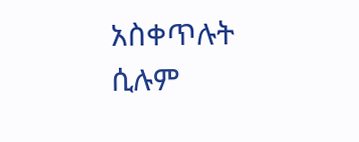አስቀጥሉት ሲሉም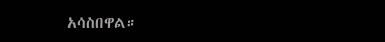አሳስበዋል።